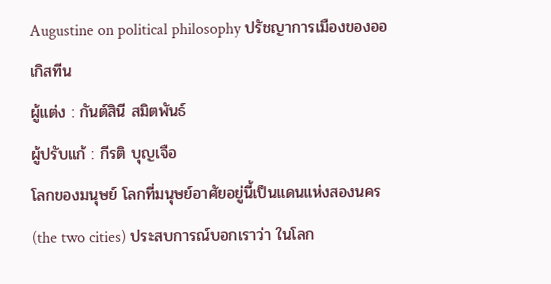Augustine on political philosophy ปรัชญาการเมืองของออเกิสทีน
ผู้แต่ง : กันต์สินี สมิตพันธ์
ผู้ปรับแก้ : กีรติ บุญเจือ
โลกของมนุษย์ โลกที่มนุษย์อาศัยอยู่นี้เป็นแดนแห่งสองนคร (the two cities) ประสบการณ์บอกเราว่า ในโลก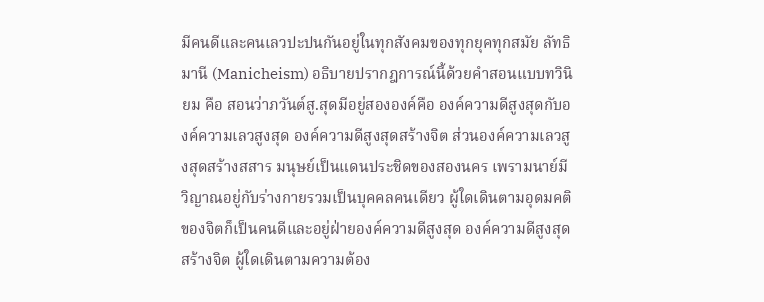มีคนดีและคนเลวปะปนกันอยู่ในทุกสังคมของทุกยุคทุกสมัย ลัทธิมานี (Manicheism) อธิบายปรากฎการณ์นี้ด้วยคำสอนแบบทวินิยม คือ สอนว่าภวันต์สู.สุดมีอยู่สององค์คือ องค์ความดีสูงสุดกับองค์ความเลวสูงสุด องค์ความดีสูงสุดสร้างจิต ส่วนองค์ความเลวสูงสุดสร้างสสาร มนุษย์เป็นแดนประชิดของสองนคร เพรามนาย์มีวิญาณอยู่กับร่างกายรวมเป็นบุคคลคนเดียว ผู้ใดเดินตามอุดมคติของจิตก็เป็นคนดีและอยู่ฝ่ายองค์ความดีสูงสุด องค์ความดีสูงสุดสร้างจิต ผู้ใดเดินตามความต้อง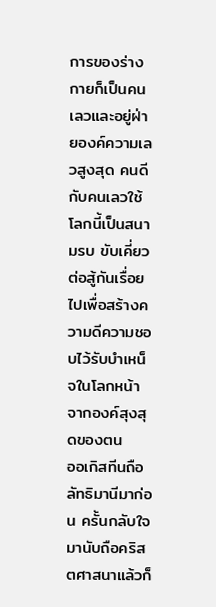การของร่างกายก็เป็นคนเลวและอยู่ฝ่ายองค์ความเลวสูงสุด คนดีกับคนเลวใช้โลกนี้เป็นสนามรบ ขับเคี่ยวต่อสู้กันเรื่อยไปเพื่อสร้างความดีความชอบไว้รับบำเหน็จในโลกหน้าจากองค์สุงสุดของตน
ออเกิสทีนถือลัทธิมานีมาก่อน ครั้นกลับใจมานับถือคริสตศาสนาแล้วก็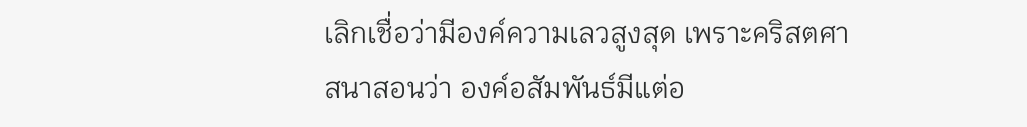เลิกเชื่อว่ามีองค์ความเลวสูงสุด เพราะคริสตศาสนาสอนว่า องค์อสัมพันธ์มีแต่อ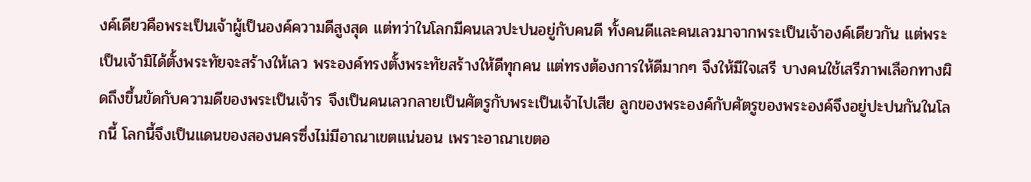งค์เดียวคือพระเป็นเจ้าผู้เป็นองค์ความดีสูงสุด แต่ทว่าในโลกมีคนเลวปะปนอยู่กับคนดี ทั้งคนดีและคนเลวมาจากพระเป็นเจ้าองค์เดียวกัน แต่พระเป็นเจ้ามิได้ตั้งพระทัยจะสร้างให้เลว พระองค์ทรงตั้งพระทัยสร้างให้ดีทุกคน แต่ทรงต้องการให้ดีมากๆ จึงให้มีใจเสรี บางคนใช้เสรีภาพเลือกทางผิดถึงขึ้นขัดกับความดีของพระเป็นเจ้าร จึงเป็นคนเลวกลายเป็นศัตรูกับพระเป็นเจ้าไปเสีย ลูกของพระองค์กับศัตรูของพระองค์จึงอยู่ปะปนกันในโลกนี้ โลกนี้จึงเป็นแดนของสองนครซึ่งไม่มีอาณาเขตแน่นอน เพราะอาณาเขตอ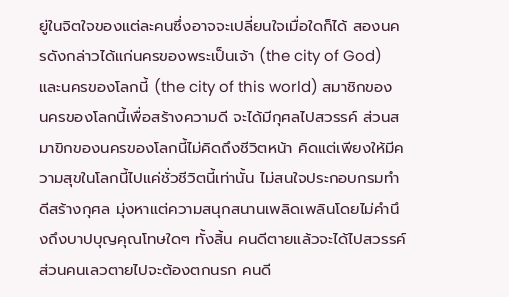ยู่ในจิตใจของแต่ละคนซึ่งอาจจะเปลี่ยนใจเมื่อใดก็ได้ สองนครดังกล่าวได้แก่นครของพระเป็นเจ้า (the city of God) และนครของโลกนี้ (the city of this world) สมาชิกของนครของโลกนี้เพื่อสร้างความดี จะได้มีกุศลไปสวรรค์ ส่วนสมาขิกของนครของโลกนี้ไม่คิดถึงชีวิตหน้า คิดแต่เพียงให้มีความสุขในโลกนี้ไปแค่ชั่วชีวิตนี้เท่านั้น ไม่สนใจประกอบกรมทำดีสร้างกุศล มุ่งหาแต่ความสนุกสนานเพลิดเพลินโดยไม่คำนึงถึงบาปบุญคุณโทษใดๆ ทั้งสิ้น คนดีตายแล้วจะได้ไปสวรรค์ ส่วนคนเลวตายไปจะต้องตกนรก คนดี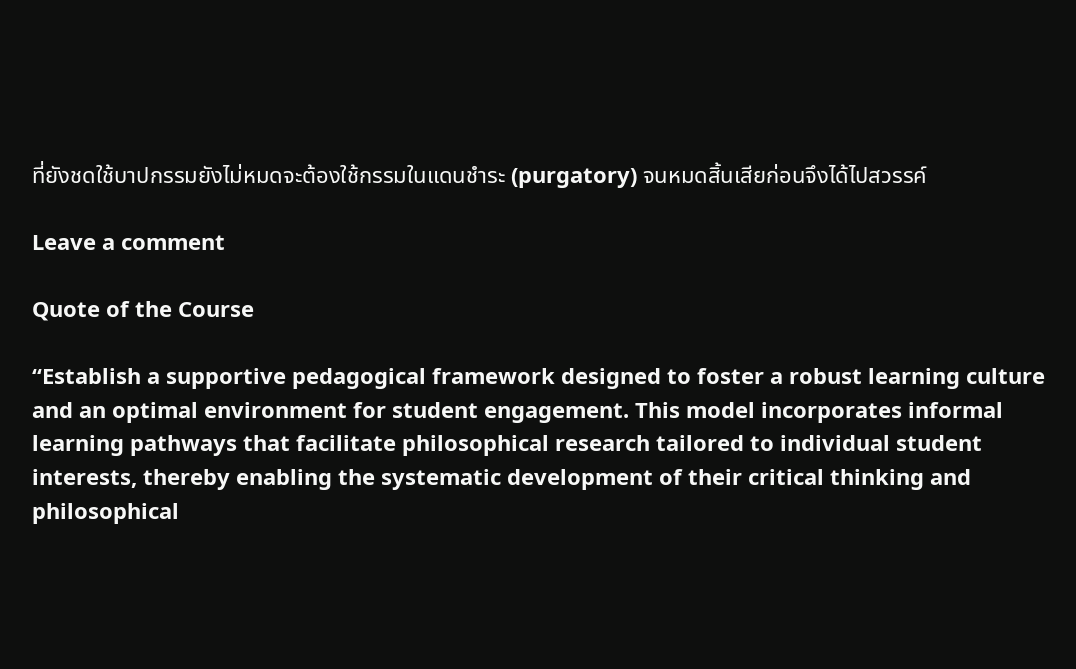ที่ยังชดใช้บาปกรรมยังไม่หมดจะต้องใช้กรรมในแดนชำระ (purgatory) จนหมดสิ้นเสียก่อนจึงได้ไปสวรรค์

Leave a comment

Quote of the Course

“Establish a supportive pedagogical framework designed to foster a robust learning culture and an optimal environment for student engagement. This model incorporates informal learning pathways that facilitate philosophical research tailored to individual student interests, thereby enabling the systematic development of their critical thinking and philosophical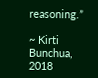reasoning.”

~ Kirti Bunchua, 2018